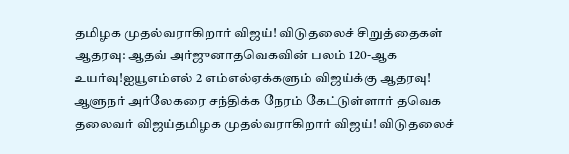தமிழக முதல்வராகிறார் விஜய்! விடுதலைச் சிறுத்தைகள் ஆதரவு: ஆதவ் அர்ஜுனாதவெகவின் பலம் 120-ஆக உயர்வு!ஐயூஎம்எல் 2 எம்எல்ஏக்களும் விஜய்க்கு ஆதரவு! ஆளுநர் அர்லேகரை சந்திக்க நேரம் கேட்டுள்ளார் தவெக தலைவர் விஜய்தமிழக முதல்வராகிறார் விஜய்! விடுதலைச்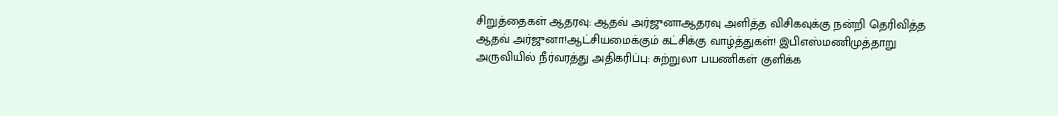சிறுத்தைகள் ஆதரவு: ஆதவ் அர்ஜுனாஆதரவு அளித்த விசிகவுக்கு நன்றி தெரிவித்த ஆதவ் அர்ஜுனா!ஆட்சியமைக்கும் கட்சிக்கு வாழ்த்துகள்! இபிஎஸ்மணிமுத்தாறு அருவியில் நீர்வரத்து அதிகரிப்பு: சுற்றுலா பயணிகள் குளிக்க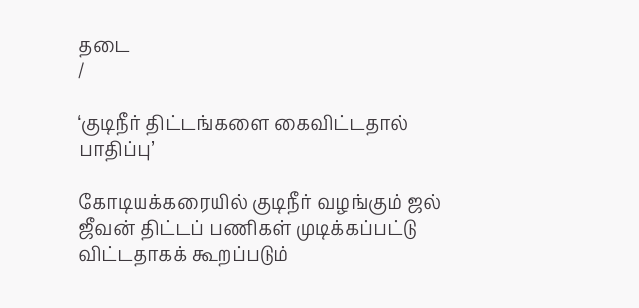தடை
/

‘குடிநீர் திட்டங்களை கைவிட்டதால் பாதிப்பு’

கோடியக்கரையில் குடிநீர் வழங்கும் ஜல் ஜீவன் திட்டப் பணிகள் முடிக்கப்பட்டு விட்டதாகக் கூறப்படும்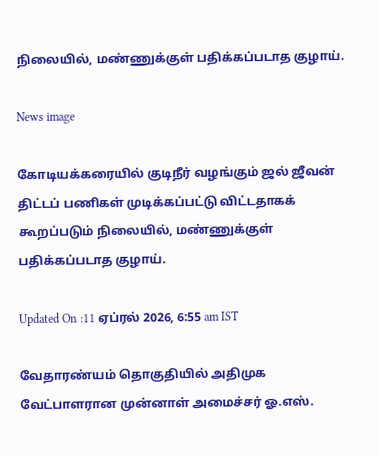நிலையில், மண்ணுக்குள் பதிக்கப்படாத குழாய்.

News image

கோடியக்கரையில் குடிநீர் வழங்கும் ஜல் ஜீவன் திட்டப் பணிகள் முடிக்கப்பட்டு விட்டதாகக் கூறப்படும் நிலையில், மண்ணுக்குள் பதிக்கப்படாத குழாய்.

Updated On :11 ஏப்ரல் 2026, 6:55 am IST

வேதாரண்யம் தொகுதியில் அதிமுக வேட்பாளரான முன்னாள் அமைச்சர் ஓ.எஸ்.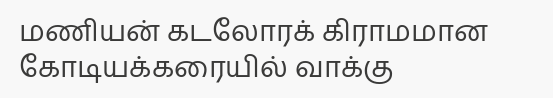மணியன் கடலோரக் கிராமமான கோடியக்கரையில் வாக்கு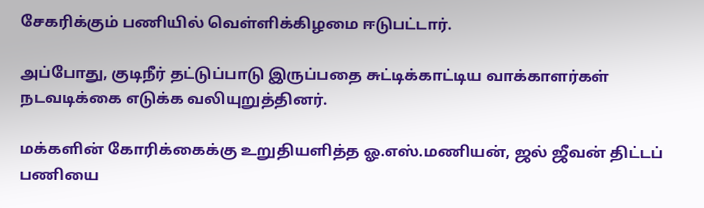சேகரிக்கும் பணியில் வெள்ளிக்கிழமை ஈடுபட்டார்.

அப்போது, குடிநீர் தட்டுப்பாடு இருப்பதை சுட்டிக்காட்டிய வாக்காளர்கள் நடவடிக்கை எடுக்க வலியுறுத்தினர்.

மக்களின் கோரிக்கைக்கு உறுதியளித்த ஓ.எஸ்.மணியன், ஜல் ஜீவன் திட்டப் பணியை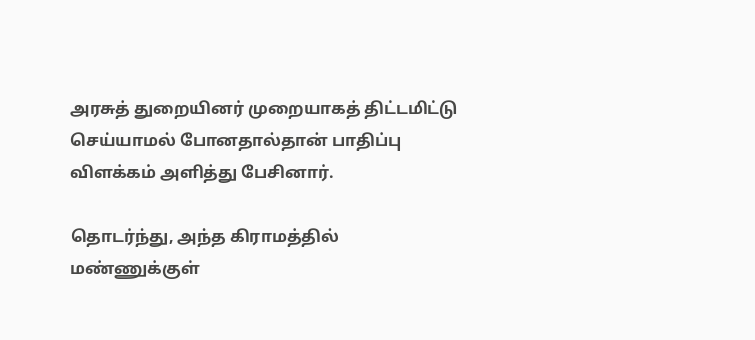அரசுத் துறையினர் முறையாகத் திட்டமிட்டு செய்யாமல் போனதால்தான் பாதிப்பு விளக்கம் அளித்து பேசினார்.

தொடர்ந்து, அந்த கிராமத்தில் மண்ணுக்குள்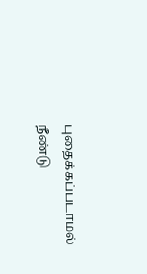புதைக்கப்படாமல் நீண்டு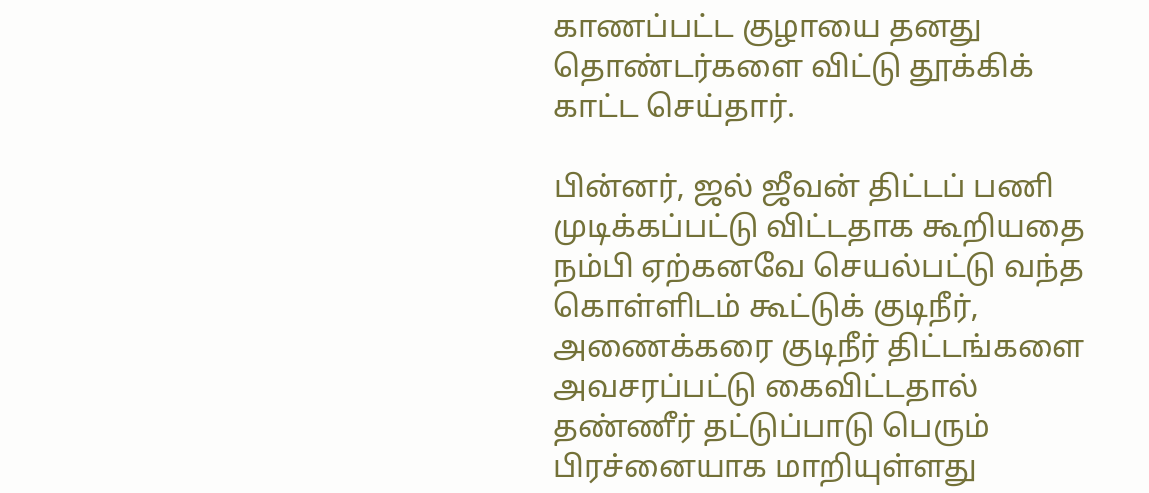காணப்பட்ட குழாயை தனது தொண்டர்களை விட்டு தூக்கிக் காட்ட செய்தார்.

பின்னர், ஜல் ஜீவன் திட்டப் பணி முடிக்கப்பட்டு விட்டதாக கூறியதை நம்பி ஏற்கனவே செயல்பட்டு வந்த கொள்ளிடம் கூட்டுக் குடிநீர், அணைக்கரை குடிநீர் திட்டங்களை அவசரப்பட்டு கைவிட்டதால் தண்ணீர் தட்டுப்பாடு பெரும் பிரச்னையாக மாறியுள்ளது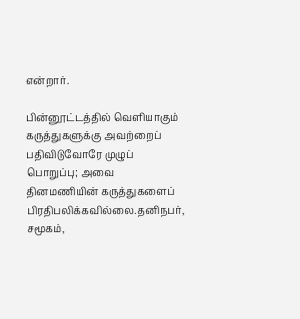என்றார்.

பின்னூட்டத்தில் வெளியாகும் கருத்துகளுக்கு அவற்றைப் பதிவிடுவோரே முழுப் பொறுப்பு; அவை தினமணியின் கருத்துகளைப் பிரதிபலிக்கவில்லை.தனிநபர், சமூகம்,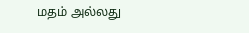மதம் அல்லது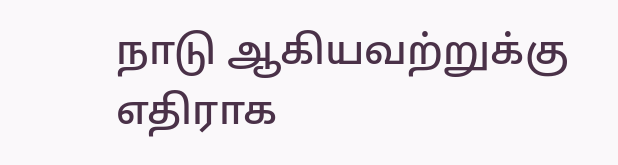நாடு ஆகியவற்றுக்கு எதிராக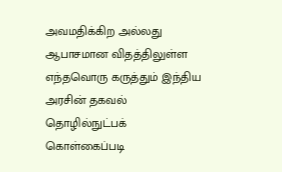அவமதிக்கிற அல்லது ஆபாசமான விதத்திலுள்ள எந்தவொரு கருத்தும் இந்திய அரசின் தகவல் தொழில்நுட்பக் கொள்கைப்படி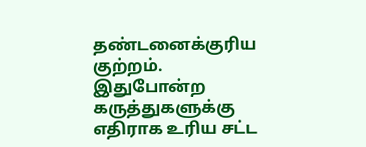தண்டனைக்குரிய குற்றம். இதுபோன்ற கருத்துகளுக்கு எதிராக உரிய சட்ட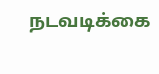நடவடிக்கை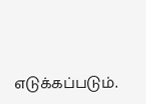எடுக்கப்படும்.